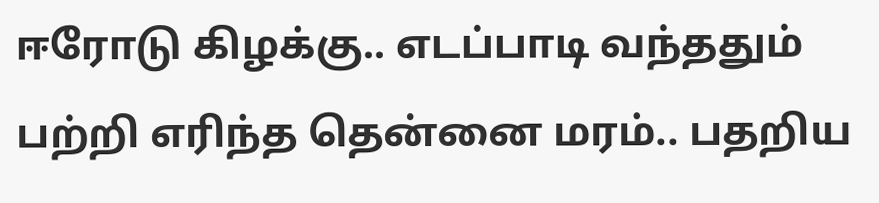ஈரோடு கிழக்கு.. எடப்பாடி வந்ததும் பற்றி எரிந்த தென்னை மரம்.. பதறிய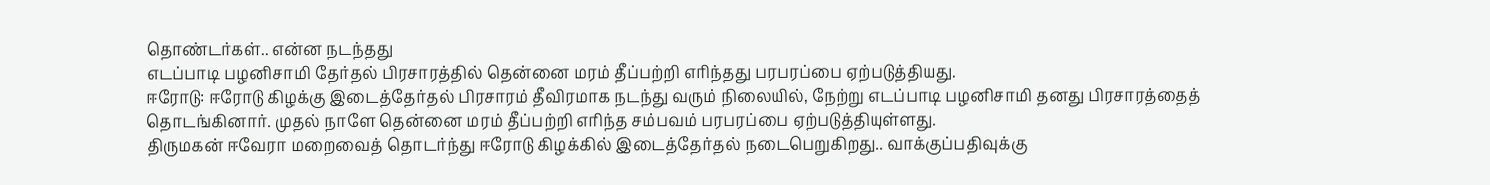தொண்டர்கள்.. என்ன நடந்தது
எடப்பாடி பழனிசாமி தேர்தல் பிரசாரத்தில் தென்னை மரம் தீப்பற்றி எரிந்தது பரபரப்பை ஏற்படுத்தியது.
ஈரோடு: ஈரோடு கிழக்கு இடைத்தேர்தல் பிரசாரம் தீவிரமாக நடந்து வரும் நிலையில், நேற்று எடப்பாடி பழனிசாமி தனது பிரசாரத்தைத் தொடங்கினார். முதல் நாளே தென்னை மரம் தீப்பற்றி எரிந்த சம்பவம் பரபரப்பை ஏற்படுத்தியுள்ளது.
திருமகன் ஈவேரா மறைவைத் தொடர்ந்து ஈரோடு கிழக்கில் இடைத்தேர்தல் நடைபெறுகிறது.. வாக்குப்பதிவுக்கு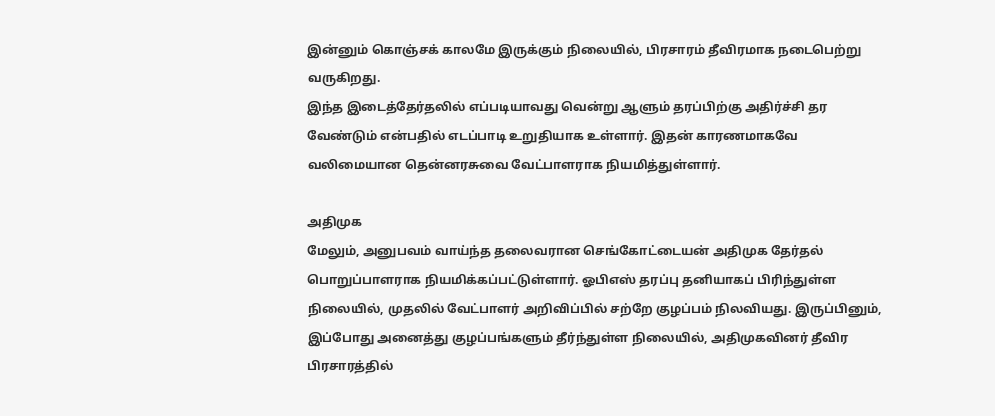இன்னும் கொஞ்சக் காலமே இருக்கும் நிலையில், பிரசாரம் தீவிரமாக நடைபெற்று வருகிறது.
இந்த இடைத்தேர்தலில் எப்படியாவது வென்று ஆளும் தரப்பிற்கு அதிர்ச்சி தர வேண்டும் என்பதில் எடப்பாடி உறுதியாக உள்ளார். இதன் காரணமாகவே வலிமையான தென்னரசுவை வேட்பாளராக நியமித்துள்ளார்.

அதிமுக
மேலும், அனுபவம் வாய்ந்த தலைவரான செங்கோட்டையன் அதிமுக தேர்தல் பொறுப்பாளராக நியமிக்கப்பட்டுள்ளார். ஓபிஎஸ் தரப்பு தனியாகப் பிரிந்துள்ள நிலையில், முதலில் வேட்பாளர் அறிவிப்பில் சற்றே குழப்பம் நிலவியது. இருப்பினும், இப்போது அனைத்து குழப்பங்களும் தீர்ந்துள்ள நிலையில், அதிமுகவினர் தீவிர பிரசாரத்தில்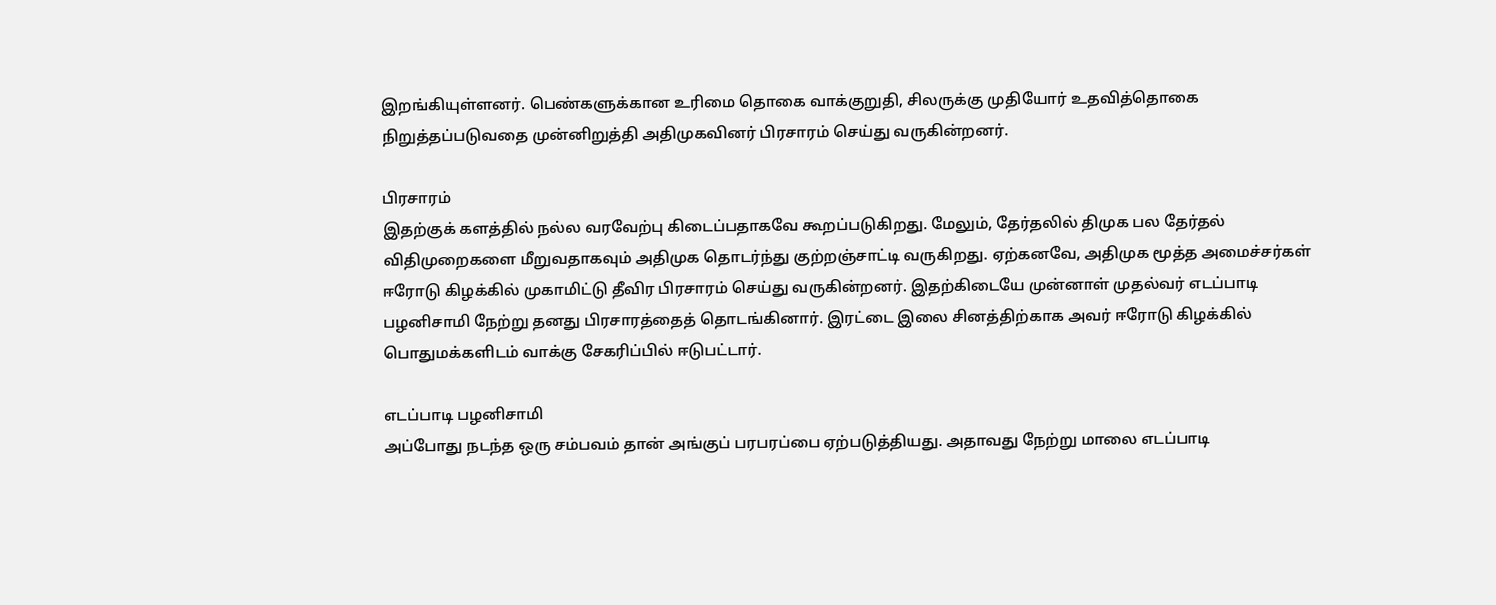இறங்கியுள்ளனர். பெண்களுக்கான உரிமை தொகை வாக்குறுதி, சிலருக்கு முதியோர் உதவித்தொகை நிறுத்தப்படுவதை முன்னிறுத்தி அதிமுகவினர் பிரசாரம் செய்து வருகின்றனர்.

பிரசாரம்
இதற்குக் களத்தில் நல்ல வரவேற்பு கிடைப்பதாகவே கூறப்படுகிறது. மேலும், தேர்தலில் திமுக பல தேர்தல் விதிமுறைகளை மீறுவதாகவும் அதிமுக தொடர்ந்து குற்றஞ்சாட்டி வருகிறது. ஏற்கனவே, அதிமுக மூத்த அமைச்சர்கள் ஈரோடு கிழக்கில் முகாமிட்டு தீவிர பிரசாரம் செய்து வருகின்றனர். இதற்கிடையே முன்னாள் முதல்வர் எடப்பாடி பழனிசாமி நேற்று தனது பிரசாரத்தைத் தொடங்கினார். இரட்டை இலை சினத்திற்காக அவர் ஈரோடு கிழக்கில் பொதுமக்களிடம் வாக்கு சேகரிப்பில் ஈடுபட்டார்.

எடப்பாடி பழனிசாமி
அப்போது நடந்த ஒரு சம்பவம் தான் அங்குப் பரபரப்பை ஏற்படுத்தியது. அதாவது நேற்று மாலை எடப்பாடி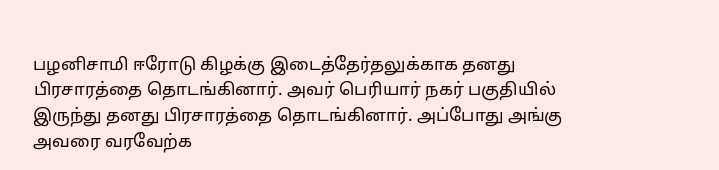பழனிசாமி ஈரோடு கிழக்கு இடைத்தேர்தலுக்காக தனது பிரசாரத்தை தொடங்கினார். அவர் பெரியார் நகர் பகுதியில் இருந்து தனது பிரசாரத்தை தொடங்கினார். அப்போது அங்கு அவரை வரவேற்க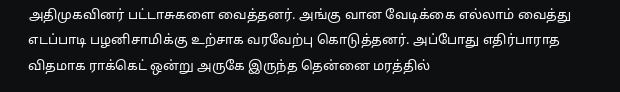அதிமுகவினர் பட்டாசுகளை வைத்தனர். அங்கு வான வேடிக்கை எல்லாம் வைத்து எடப்பாடி பழனிசாமிக்கு உற்சாக வரவேற்பு கொடுத்தனர். அப்போது எதிர்பாராத விதமாக ராக்கெட் ஒன்று அருகே இருந்த தென்னை மரத்தில்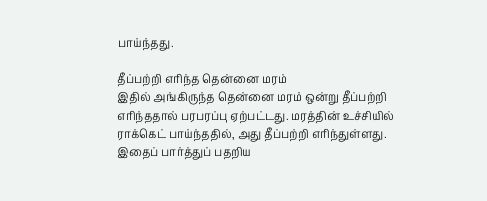பாய்ந்தது.

தீப்பற்றி எரிந்த தென்னை மரம்
இதில் அங்கிருந்த தென்னை மரம் ஒன்று தீப்பற்றி எரிந்ததால் பரபரப்பு ஏற்பட்டது. மரத்தின் உச்சியில் ராக்கெட் பாய்ந்ததில், அது தீப்பற்றி எரிந்துள்ளது. இதைப் பார்த்துப் பதறிய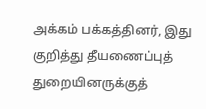அக்கம் பக்கத்தினர், இது குறித்து தீயணைப்புத் துறையினருக்குத்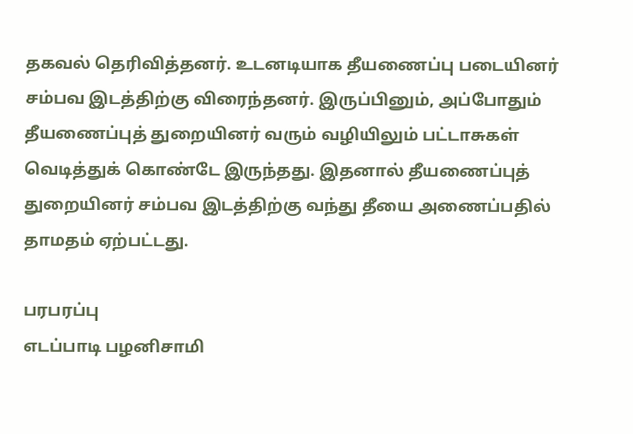தகவல் தெரிவித்தனர். உடனடியாக தீயணைப்பு படையினர் சம்பவ இடத்திற்கு விரைந்தனர். இருப்பினும், அப்போதும் தீயணைப்புத் துறையினர் வரும் வழியிலும் பட்டாசுகள் வெடித்துக் கொண்டே இருந்தது. இதனால் தீயணைப்புத் துறையினர் சம்பவ இடத்திற்கு வந்து தீயை அணைப்பதில் தாமதம் ஏற்பட்டது.

பரபரப்பு
எடப்பாடி பழனிசாமி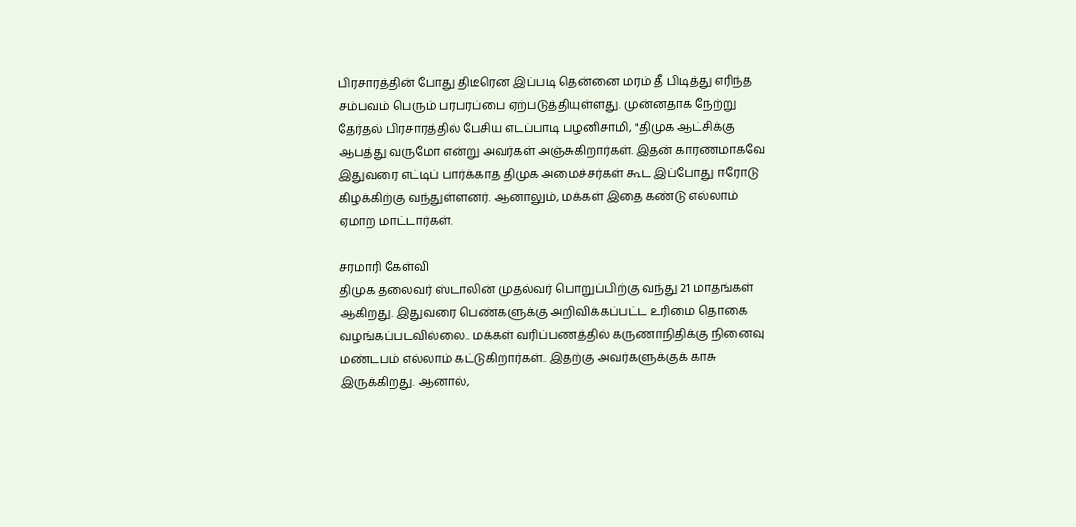பிரசாரத்தின் போது திடீரென இப்படி தென்னை மரம் தீ பிடித்து எரிந்த சம்பவம் பெரும் பரபரப்பை ஏற்படுத்தியுள்ளது. முன்னதாக நேற்று தேர்தல் பிரசாரத்தில் பேசிய எடப்பாடி பழனிசாமி, "திமுக ஆட்சிக்கு ஆபத்து வருமோ என்று அவர்கள் அஞ்சுகிறார்கள். இதன் காரணமாகவே இதுவரை எட்டிப் பார்க்காத திமுக அமைச்சர்கள் கூட இப்போது ஈரோடு கிழக்கிற்கு வந்துள்ளனர். ஆனாலும், மக்கள் இதை கண்டு எல்லாம் ஏமாற மாட்டார்கள்.

சரமாரி கேள்வி
திமுக தலைவர் ஸ்டாலின் முதல்வர் பொறுப்பிற்கு வந்து 21 மாதங்கள் ஆகிறது. இதுவரை பெண்களுக்கு அறிவிக்கப்பட்ட உரிமை தொகை வழங்கப்படவில்லை.. மக்கள் வரிப்பணத்தில் கருணாநிதிக்கு நினைவு மண்டபம் எல்லாம் கட்டுகிறார்கள்.. இதற்கு அவர்களுக்குக் காசு இருக்கிறது. ஆனால்,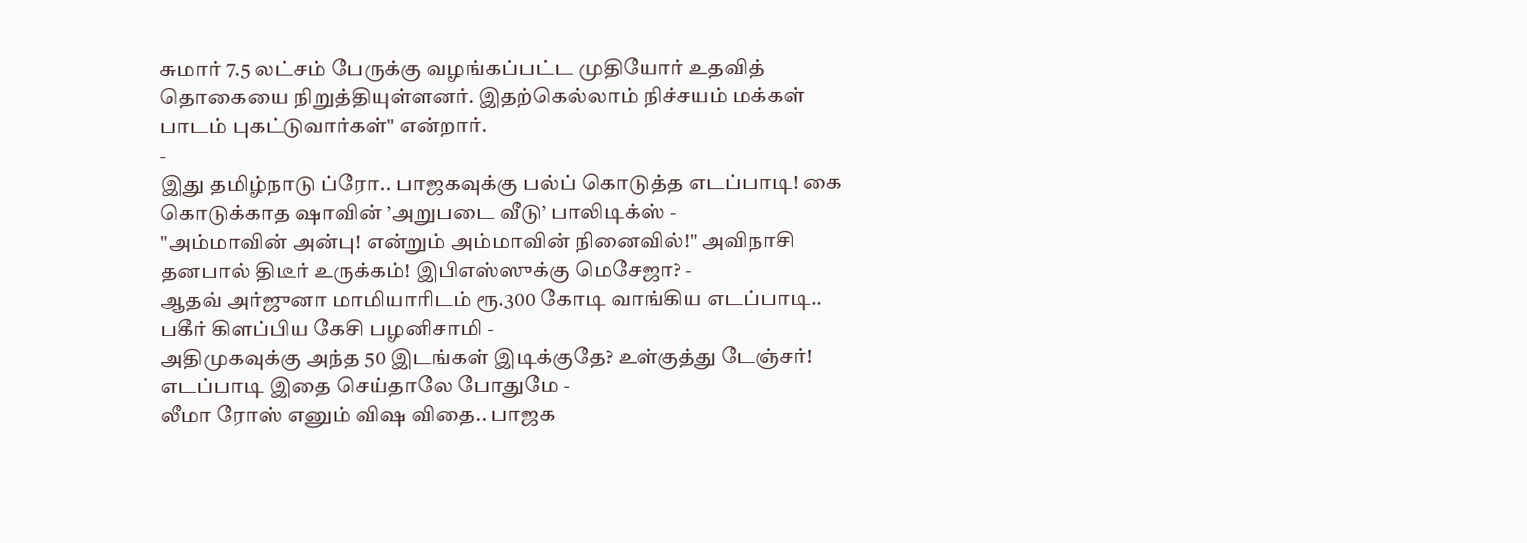சுமார் 7.5 லட்சம் பேருக்கு வழங்கப்பட்ட முதியோர் உதவித் தொகையை நிறுத்தியுள்ளனர். இதற்கெல்லாம் நிச்சயம் மக்கள் பாடம் புகட்டுவார்கள்" என்றார்.
-
இது தமிழ்நாடு ப்ரோ.. பாஜகவுக்கு பல்ப் கொடுத்த எடப்பாடி! கை கொடுக்காத ஷாவின் ’அறுபடை வீடு’ பாலிடிக்ஸ் -
"அம்மாவின் அன்பு! என்றும் அம்மாவின் நினைவில்!" அவிநாசி தனபால் திடீர் உருக்கம்! இபிஎஸ்ஸுக்கு மெசேஜா? -
ஆதவ் அர்ஜுனா மாமியாரிடம் ரூ.300 கோடி வாங்கிய எடப்பாடி.. பகீர் கிளப்பிய கேசி பழனிசாமி -
அதிமுகவுக்கு அந்த 50 இடங்கள் இடிக்குதே? உள்குத்து டேஞ்சர்! எடப்பாடி இதை செய்தாலே போதுமே -
லீமா ரோஸ் எனும் விஷ விதை.. பாஜக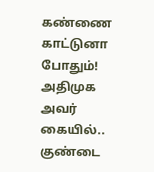கண்ணை காட்டுனா போதும்! அதிமுக அவர் கையில்.. குண்டை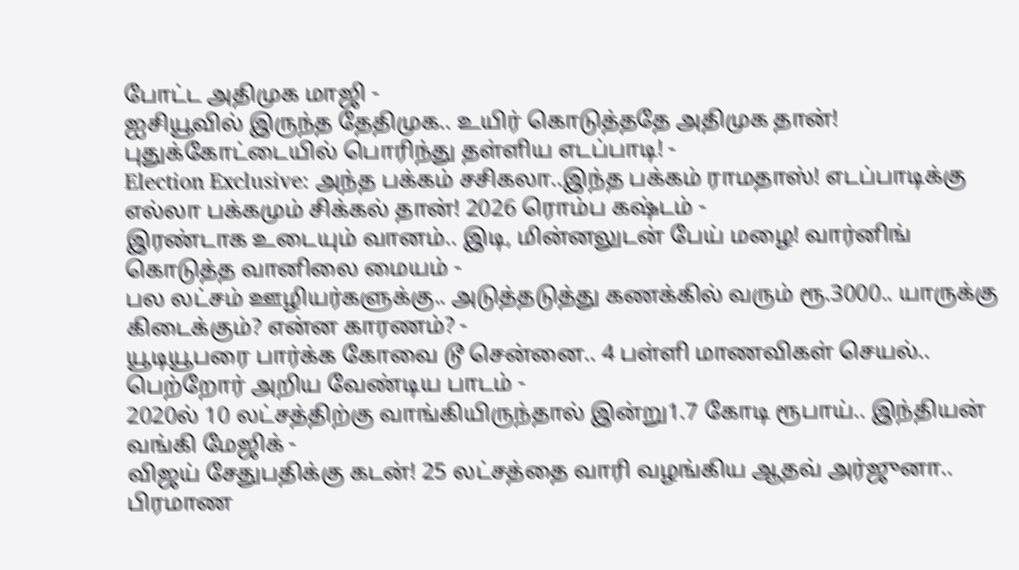போட்ட அதிமுக மாஜி -
ஐசியூவில் இருந்த தேதிமுக.. உயிர் கொடுத்ததே அதிமுக தான்! புதுக்கோட்டையில் பொரிந்து தள்ளிய எடப்பாடி! -
Election Exclusive: அந்த பக்கம் சசிகலா..இந்த பக்கம் ராமதாஸ்! எடப்பாடிக்கு எல்லா பக்கமும் சிக்கல் தான்! 2026 ரொம்ப கஷ்டம் -
இரண்டாக உடையும் வானம்.. இடி, மின்னலுடன் பேய் மழை! வார்னிங் கொடுத்த வானிலை மையம் -
பல லட்சம் ஊழியர்களுக்கு.. அடுத்தடுத்து கணக்கில் வரும் ரூ.3000.. யாருக்கு கிடைக்கும்? என்ன காரணம்? -
யூடியூபரை பார்க்க கோவை டூ சென்னை.. 4 பள்ளி மாணவிகள் செயல்.. பெற்றோர் அறிய வேண்டிய பாடம் -
2020ல் 10 லட்சத்திற்கு வாங்கியிருந்தால் இன்று1.7 கோடி ரூபாய்.. இந்தியன் வங்கி மேஜிக் -
விஜய் சேதுபதிக்கு கடன்! 25 லட்சத்தை வாரி வழங்கிய ஆதவ் அர்ஜுனா.. பிரமாண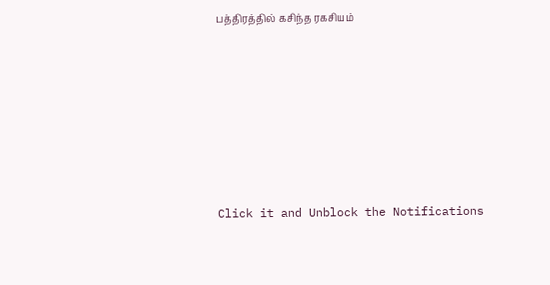பத்திரத்தில் கசிந்த ரகசியம்












Click it and Unblock the Notifications